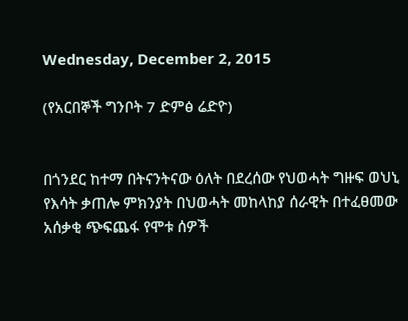Wednesday, December 2, 2015

(የአርበኞች ግንቦት 7 ድምፅ ሬድዮ)


በጎንደር ከተማ በትናንትናው ዕለት በደረሰው የህወሓት ግዙፍ ወህኒ የእሳት ቃጠሎ ምክንያት በህወሓት መከላከያ ሰራዊት በተፈፀመው አሰቃቂ ጭፍጨፋ የሞቱ ሰዎች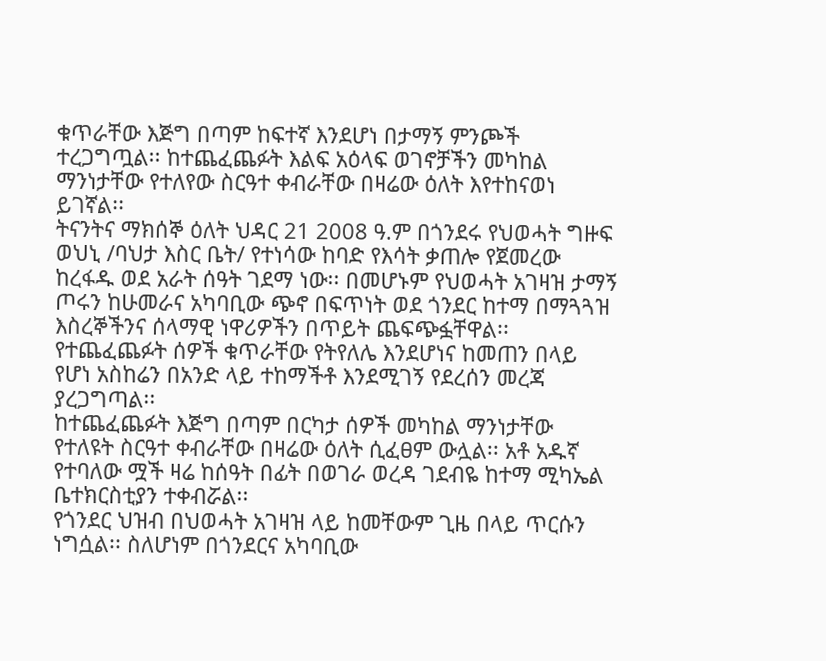ቁጥራቸው እጅግ በጣም ከፍተኛ እንደሆነ በታማኝ ምንጮች ተረጋግጧል፡፡ ከተጨፈጨፉት እልፍ አዕላፍ ወገኖቻችን መካከል ማንነታቸው የተለየው ስርዓተ ቀብራቸው በዛሬው ዕለት እየተከናወነ ይገኛል፡፡
ትናንትና ማክሰኞ ዕለት ህዳር 21 2008 ዓ.ም በጎንደሩ የህወሓት ግዙፍ ወህኒ /ባህታ እስር ቤት/ የተነሳው ከባድ የእሳት ቃጠሎ የጀመረው ከረፋዱ ወደ አራት ሰዓት ገደማ ነው፡፡ በመሆኑም የህወሓት አገዛዝ ታማኝ ጦሩን ከሁመራና አካባቢው ጭኖ በፍጥነት ወደ ጎንደር ከተማ በማጓጓዝ እስረኞችንና ሰላማዊ ነዋሪዎችን በጥይት ጨፍጭፏቸዋል፡፡ የተጨፈጨፉት ሰዎች ቁጥራቸው የትየለሌ እንደሆነና ከመጠን በላይ የሆነ አስከሬን በአንድ ላይ ተከማችቶ እንደሚገኝ የደረሰን መረጃ ያረጋግጣል፡፡
ከተጨፈጨፉት እጅግ በጣም በርካታ ሰዎች መካከል ማንነታቸው የተለዩት ስርዓተ ቀብራቸው በዛሬው ዕለት ሲፈፀም ውሏል፡፡ አቶ አዱኛ የተባለው ሟች ዛሬ ከሰዓት በፊት በወገራ ወረዳ ገደብዬ ከተማ ሚካኤል ቤተክርስቲያን ተቀብሯል፡፡
የጎንደር ህዝብ በህወሓት አገዛዝ ላይ ከመቸውም ጊዜ በላይ ጥርሱን ነግሷል፡፡ ስለሆነም በጎንደርና አካባቢው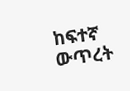ከፍተኛ ውጥረት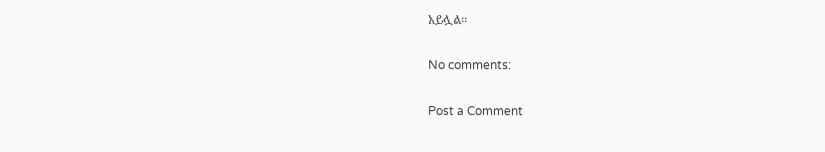አይሏል፡፡

No comments:

Post a Comment